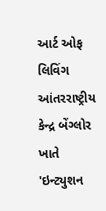આર્ટ ઓફ લિવિંગ આંતરરાષ્ટ્રીય કેન્દ્ર બેંગ્લોર ખાતે 'ઇન્ટ્યુશન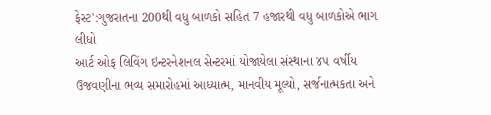ફેસ્ટ':ગુજરાતના 200થી વધુ બાળકો સહિત 7 હજારથી વધુ બાળકોએ ભાગ લીધો
આર્ટ ઓફ લિવિંગ ઇન્ટરનેશનલ સેન્ટરમાં યોજાયેલા સંસ્થાના ૪૫ વર્ષીય ઉજવણીના ભવ્ય સમારોહમાં આધ્યાત્મ, માનવીય મૂલ્યો, સર્જનાત્મકતા અને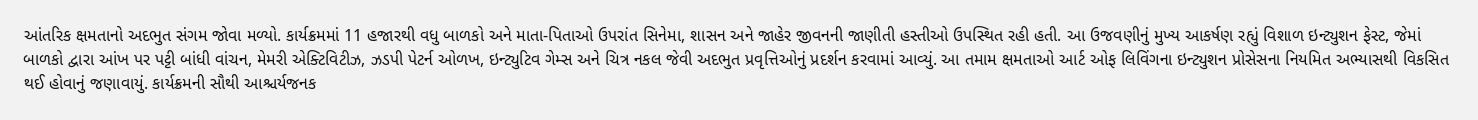આંતરિક ક્ષમતાનો અદભુત સંગમ જોવા મળ્યો. કાર્યક્રમમાં 11 હજારથી વધુ બાળકો અને માતા-પિતાઓ ઉપરાંત સિનેમા, શાસન અને જાહેર જીવનની જાણીતી હસ્તીઓ ઉપસ્થિત રહી હતી. આ ઉજવણીનું મુખ્ય આકર્ષણ રહ્યું વિશાળ ઇન્ટ્યુશન ફેસ્ટ, જેમાં બાળકો દ્વારા આંખ પર પટ્ટી બાંધી વાંચન, મેમરી એક્ટિવિટીઝ, ઝડપી પેટર્ન ઓળખ, ઇન્ટ્યુટિવ ગેમ્સ અને ચિત્ર નકલ જેવી અદભુત પ્રવૃત્તિઓનું પ્રદર્શન કરવામાં આવ્યું. આ તમામ ક્ષમતાઓ આર્ટ ઓફ લિવિંગના ઇન્ટ્યુશન પ્રોસેસના નિયમિત અભ્યાસથી વિકસિત થઈ હોવાનું જણાવાયું. કાર્યક્રમની સૌથી આશ્ચર્યજનક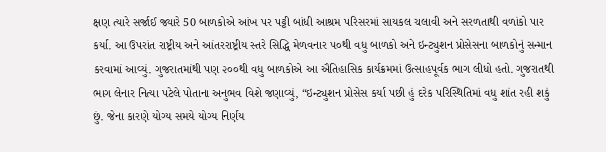ક્ષણ ત્યારે સર્જાઈ જ્યારે 50 બાળકોએ આંખ પર પટ્ટી બાંધી આશ્રમ પરિસરમાં સાયકલ ચલાવી અને સરળતાથી વળાંકો પાર કર્યા. આ ઉપરાંત રાષ્ટ્રીય અને આંતરરાષ્ટ્રીય સ્તરે સિદ્ધિ મેળવનાર ૫૦થી વધુ બાળકો અને ઇન્ટ્યુશન પ્રોસેસના બાળકોનું સન્માન કરવામાં આવ્યું. ગુજરાતમાંથી પણ ૨૦૦થી વધુ બાળકોએ આ ઐતિહાસિક કાર્યક્રમમાં ઉત્સાહપૂર્વક ભાગ લીધો હતો. ગુજરાતથી ભાગ લેનાર નિત્યા પટેલે પોતાના અનુભવ વિશે જણાવ્યું, “ઇન્ટ્યુશન પ્રોસેસ કર્યા પછી હું દરેક પરિસ્થિતિમાં વધુ શાંત રહી શકું છું. જેના કારણે યોગ્ય સમયે યોગ્ય નિર્ણય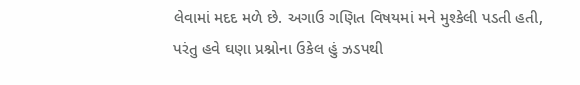લેવામાં મદદ મળે છે. અગાઉ ગણિત વિષયમાં મને મુશ્કેલી પડતી હતી, પરંતુ હવે ઘણા પ્રશ્નોના ઉકેલ હું ઝડપથી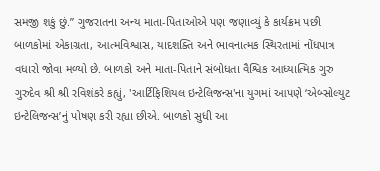સમજી શકું છું.” ગુજરાતના અન્ય માતા-પિતાઓએ પણ જણાવ્યું કે કાર્યક્રમ પછી બાળકોમાં એકાગ્રતા, આત્મવિશ્વાસ, યાદશક્તિ અને ભાવનાત્મક સ્થિરતામાં નોંધપાત્ર વધારો જોવા મળ્યો છે. બાળકો અને માતા-પિતાને સંબોધતા વૈશ્વિક આધ્યાત્મિક ગુરુ ગુરુદેવ શ્રી શ્રી રવિશંકરે કહ્યું, 'આર્ટિફિશિયલ ઇન્ટેલિજન્સ'ના યુગમાં આપણે ‘એબ્સોલ્યુટ ઇન્ટેલિજન્સ’નું પોષણ કરી રહ્યા છીએ. બાળકો સુધી આ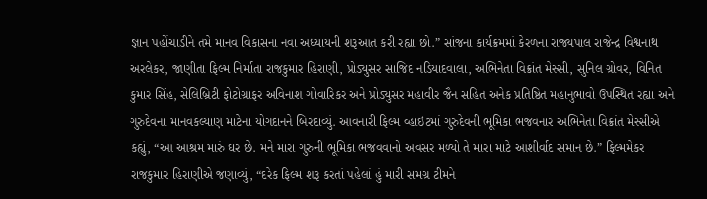જ્ઞાન પહોંચાડીને તમે માનવ વિકાસના નવા અધ્યાયની શરૂઆત કરી રહ્યા છો.” સાંજના કાર્યક્રમમાં કેરળના રાજ્યપાલ રાજેન્દ્ર વિશ્વનાથ અરલેકર, જાણીતા ફિલ્મ નિર્માતા રાજકુમાર હિરાણી, પ્રોડ્યુસર સાજિદ નડિયાદવાલા, અભિનેતા વિક્રાંત મેસ્સી, સુનિલ ગ્રોવર, વિનિત કુમાર સિંહ, સેલિબ્રિટી ફોટોગ્રાફર અવિનાશ ગોવારિકર અને પ્રોડ્યુસર મહાવીર જૈન સહિત અનેક પ્રતિષ્ઠિત મહાનુભાવો ઉપસ્થિત રહ્યા અને ગુરુદેવના માનવકલ્યાણ માટેના યોગદાનને બિરદાવ્યું. આવનારી ફિલ્મ વ્હાઇટમાં ગુરુદેવની ભૂમિકા ભજવનાર અભિનેતા વિક્રાંત મેસ્સીએ કહ્યું, “આ આશ્રમ મારું ઘર છે. મને મારા ગુરુની ભૂમિકા ભજવવાનો અવસર મળ્યો તે મારા માટે આશીર્વાદ સમાન છે.” ફિલ્મમેકર રાજકુમાર હિરાણીએ જણાવ્યું, “દરેક ફિલ્મ શરૂ કરતાં પહેલાં હું મારી સમગ્ર ટીમને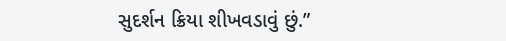સુદર્શન ક્રિયા શીખવડાવું છું.”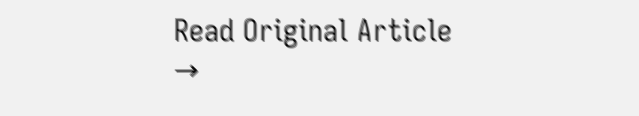Read Original Article →